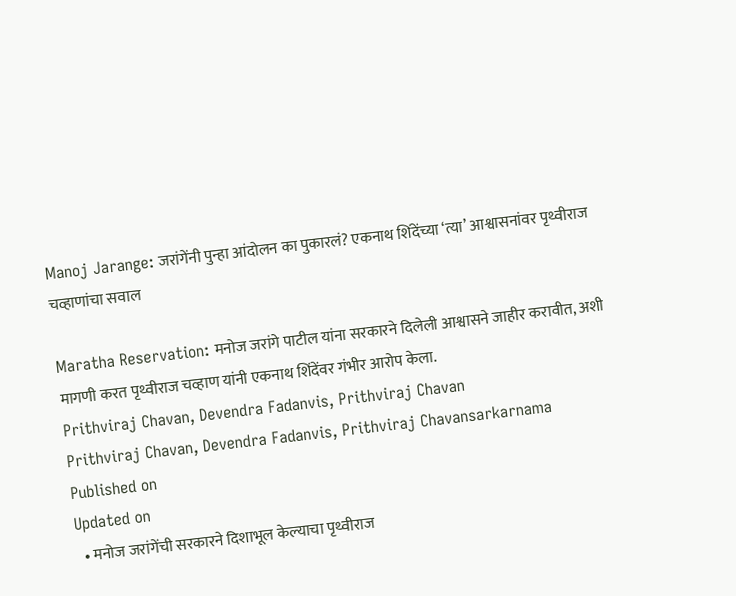Manoj Jarange: जरांगेंनी पुन्हा आंदोलन का पुकारलं? एकनाथ शिंदेंच्या ‘त्या’ आश्वासनांवर पृथ्वीराज चव्हाणांचा सवाल

Maratha Reservation: मनोज जरांगे पाटील यांना सरकारने दिलेली आश्वासने जाहीर करावीत, अशी मागणी करत पृथ्वीराज चव्हाण यांनी एकनाथ शिंदेंवर गंभीर आरोप केला.
Prithviraj Chavan, Devendra Fadanvis, Prithviraj Chavan
Prithviraj Chavan, Devendra Fadanvis, Prithviraj Chavansarkarnama
Published on
Updated on
  • मनोज जरांगेंची सरकारने दिशाभूल केल्याचा पृथ्वीराज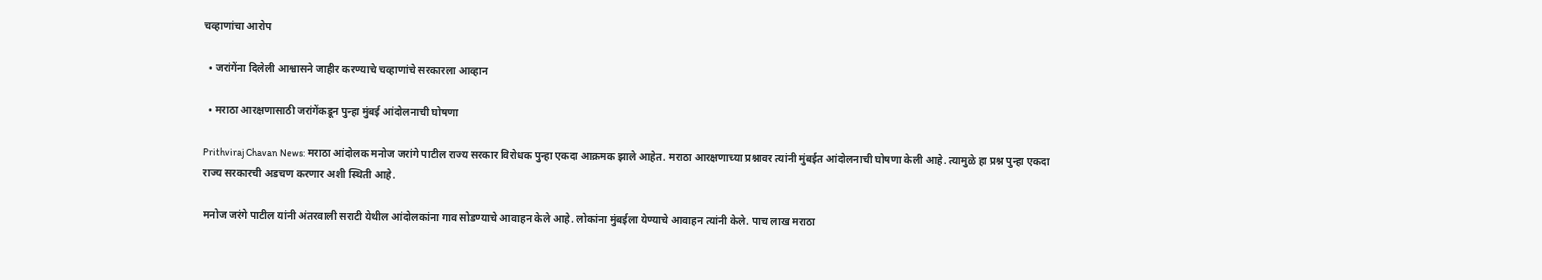चव्हाणांचा आरोप

  • जरांगेंना दिलेली आश्वासने जाहीर करण्याचे चव्हाणांचे सरकारला आव्हान

  • मराठा आरक्षणासाठी जरांगेंकडून पुन्हा मुंबई आंदोलनाची घोषणा

Prithviraj Chavan News: मराठा आंदोलक मनोज जरांगे पाटील राज्य सरकार विरोधक पुन्हा एकदा आक्रमक झाले आहेत. मराठा आरक्षणाच्या प्रश्नावर त्यांनी मुंबईत आंदोलनाची घोषणा केली आहे. त्यामुळे हा प्रश्न पुन्हा एकदा राज्य सरकारची अडचण करणार अशी स्थिती आहे.

मनोज जरंगे पाटील यांनी अंतरवाली सराटी येथील आंदोलकांना गाव सोडण्याचे आवाहन केले आहे. लोकांना मुंबईला येण्याचे आवाहन त्यांनी केले. पाच लाख मराठा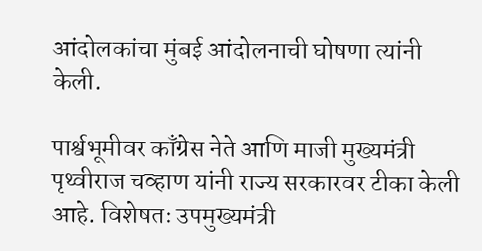आंदोलकांचा मुंबई आंदोलनाची घोषणा त्यांनी केली.

पार्श्वभूमीवर काँग्रेस नेते आणि माजी मुख्यमंत्री पृथ्वीराज चव्हाण यांनी राज्य सरकारवर टीका केली आहे. विशेषतः उपमुख्यमंत्री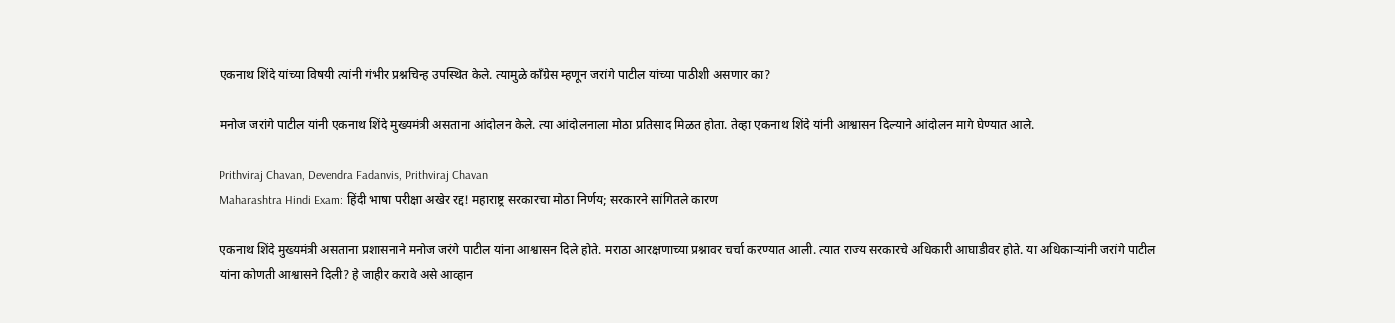एकनाथ शिंदे यांच्या विषयी त्यांनी गंभीर प्रश्नचिन्ह उपस्थित केले. त्यामुळे काँग्रेस म्हणून जरांगे पाटील यांच्या पाठीशी असणार का?

मनोज जरांगे पाटील यांनी एकनाथ शिंदे मुख्यमंत्री असताना आंदोलन केले. त्या आंदोलनाला मोठा प्रतिसाद मिळत होता. तेव्हा एकनाथ शिंदे यांनी आश्वासन दिल्याने आंदोलन मागे घेण्यात आले.

Prithviraj Chavan, Devendra Fadanvis, Prithviraj Chavan
Maharashtra Hindi Exam: हिंदी भाषा परीक्षा अखेर रद्द! महाराष्ट्र सरकारचा मोठा निर्णय; सरकारने सांगितले कारण

एकनाथ शिंदे मुख्यमंत्री असताना प्रशासनाने मनोज जरंगे पाटील यांना आश्वासन दिले होते. मराठा आरक्षणाच्या प्रश्नावर चर्चा करण्यात आली. त्यात राज्य सरकारचे अधिकारी आघाडीवर होते. या अधिकाऱ्यांनी जरांगे पाटील यांना कोणती आश्वासने दिली? हे जाहीर करावे असे आव्हान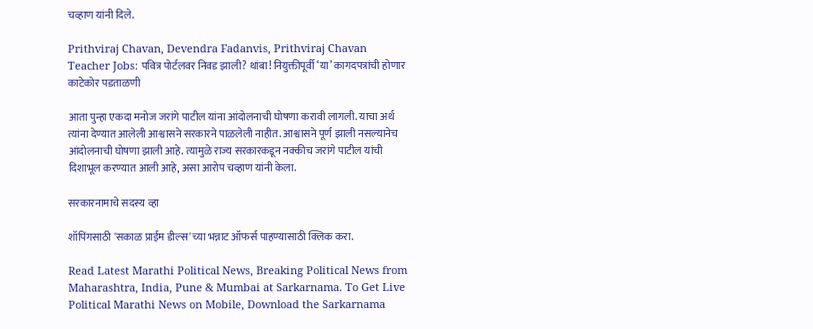चव्हाण यांनी दिले.

Prithviraj Chavan, Devendra Fadanvis, Prithviraj Chavan
Teacher Jobs: पवित्र पोर्टलवर निवड झाली? थांबा! नियुक्तीपूर्वी ‘या’ कागदपत्रांची होणार काटेकोर पडताळणी

आता पुन्हा एकदा मनोज जरांगे पाटील यांना आंदोलनाची घोषणा करावी लागली. याचा अर्थ त्यांना देण्यात आलेली आश्वासने सरकारने पाळलेली नाहीत. आश्वासने पूर्ण झाली नसल्यानेच आंदोलनाची घोषणा झाली आहे. त्यामुळे राज्य सरकारकडून नक्कीच जरांगे पाटील यांची दिशाभूल करण्यात आली आहे, असा आरोप चव्हाण यांनी केला.

सरकारनामाचे सदस्य व्हा

शॉपिंगसाठी 'सकाळ प्राईम डील्स'च्या भन्नाट ऑफर्स पाहण्यासाठी क्लिक करा.

Read Latest Marathi Political News, Breaking Political News from Maharashtra, India, Pune & Mumbai at Sarkarnama. To Get Live Political Marathi News on Mobile, Download the Sarkarnama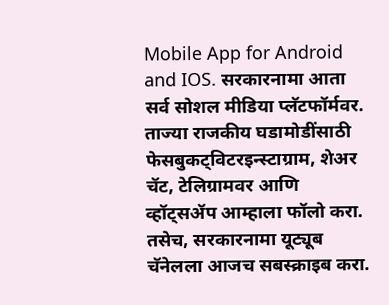Mobile App for Android and IOS. सरकारनामा आता सर्व सोशल मीडिया प्लॅटफॉर्मवर. ताज्या राजकीय घडामोडींसाठी फेसबुकट्विटरइन्स्टाग्राम, शेअर चॅट, टेलिग्रामवर आणि व्हॉट्सॲप आम्हाला फॉलो करा. तसेच, सरकारनामा यूट्यूब चॅनेलला आजच सबस्क्राइब करा.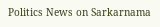Politics News on Sarkarnama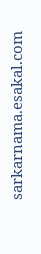sarkarnama.esakal.com